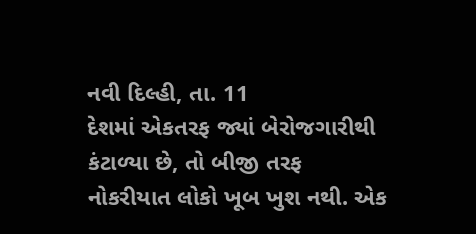નવી દિલ્હી, તા. 11
દેશમાં એકતરફ જ્યાં બેરોજગારીથી કંટાળ્યા છે, તો બીજી તરફ નોકરીયાત લોકો ખૂબ ખુશ નથી. એક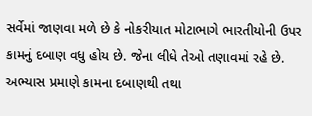સર્વેમાં જાણવા મળે છે કે નોકરીયાત મોટાભાગે ભારતીયોની ઉપર કામનું દબાણ વધુ હોય છે. જેના લીધે તેઓ તણાવમાં રહે છે. અભ્યાસ પ્રમાણે કામના દબાણથી તથા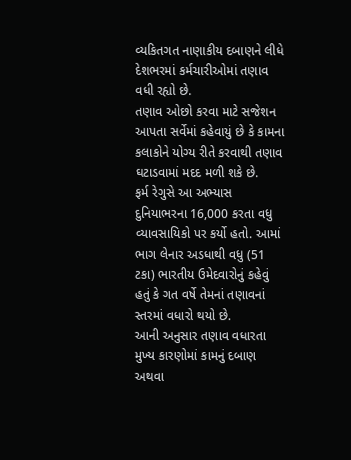વ્યકિતગત નાણાકીય દબાણને લીધે દેશભરમાં કર્મચારીઓમાં તણાવ વધી રહ્યો છે.
તણાવ ઓછો કરવા માટે સજેશન આપતા સર્વેમાં કહેવાયું છે કે કામના કલાકોને યોગ્ય રીતે કરવાથી તણાવ ઘટાડવામાં મદદ મળી શકે છે.
ફર્મ રેગુસે આ અભ્યાસ દુનિયાભરના 16,000 કરતા વધુ વ્યાવસાયિકો પર કર્યો હતો. આમાં ભાગ લેનાર અડધાથી વધુ (51 ટકા) ભારતીય ઉમેદવારોનું કહેવું હતું કે ગત વર્ષે તેમનાં તણાવનાં સ્તરમાં વધારો થયો છે.
આની અનુસાર તણાવ વધારતા મુખ્ય કારણોમાં કામનું દબાણ અથવા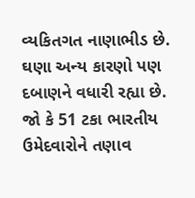વ્યકિતગત નાણાભીડ છે. ઘણા અન્ય કારણો પણ દબાણને વધારી રહ્યા છે. જો કે 51 ટકા ભારતીય ઉમેદવારોને તણાવ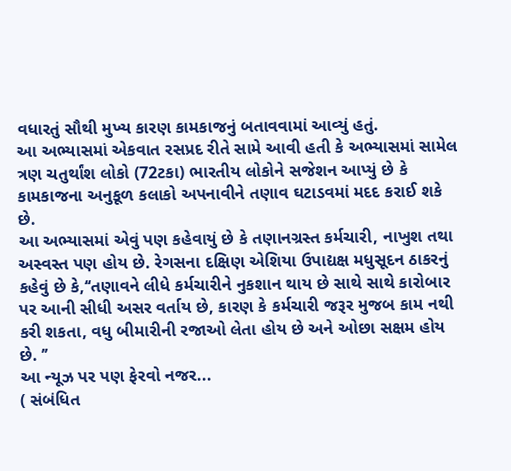વધારતું સૌથી મુખ્ય કારણ કામકાજનું બતાવવામાં આવ્યું હતું.
આ અભ્યાસમાં એકવાત રસપ્રદ રીતે સામે આવી હતી કે અભ્યાસમાં સામેલ ત્રણ ચતુર્થાંશ લોકો (72ટકા) ભારતીય લોકોને સજેશન આપ્યું છે કે કામકાજના અનુકૂળ કલાકો અપનાવીને તણાવ ઘટાડવમાં મદદ કરાઈ શકે છે.
આ અભ્યાસમાં એવું પણ કહેવાયું છે કે તણાનગ્રસ્ત કર્મચારી, નાખુશ તથા અસ્વસ્ત પણ હોય છે. રેગસના દક્ષિણ એશિયા ઉપાદ્યક્ષ મધુસૂદન ઠાકરનું કહેવું છે કે,‘‘તણાવને લીધે કર્મચારીને નુકશાન થાય છે સાથે સાથે કારોબાર પર આની સીધી અસર વર્તાય છે, કારણ કે કર્મચારી જરૂર મુજબ કામ નથી કરી શકતા, વધુ બીમારીની રજાઓ લેતા હોય છે અને ઓછા સક્ષમ હોય છે. ’’
આ ન્યૂઝ પર પણ ફેરવો નજર...
( સંબંધિત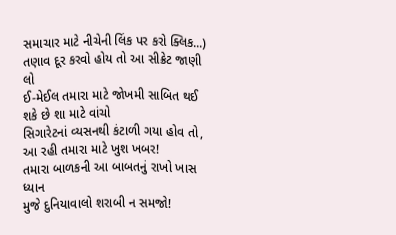સમાચાર માટે નીચેની લિંક પર કરો ક્લિક...)
તણાવ દૂર કરવો હોય તો આ સીક્રેટ જાણી લો
ઈ-મેઈલ તમારા માટે જોખમી સાબિત થઈ શકે છે શા માટે વાંચો
સિગારેટનાં વ્યસનથી કંટાળી ગયા હોવ તો, આ રહી તમારા માટે ખુશ ખબર!
તમારા બાળકની આ બાબતનું રાખો ખાસ ધ્યાન
મુજે દુનિયાવાલો શરાબી ન સમજો!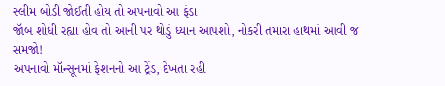સ્લીમ બોડી જોઈતી હોય તો અપનાવો આ ફંડા
જૉબ શોધી રહ્યા હોવ તો આની પર થોડું ધ્યાન આપશો, નોકરી તમારા હાથમાં આવી જ સમજો!
અપનાવો મૉન્સૂનમાં ફેશનનો આ ટ્રેંડ, દેખતા રહી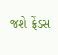જશે ફ્રેંડસ